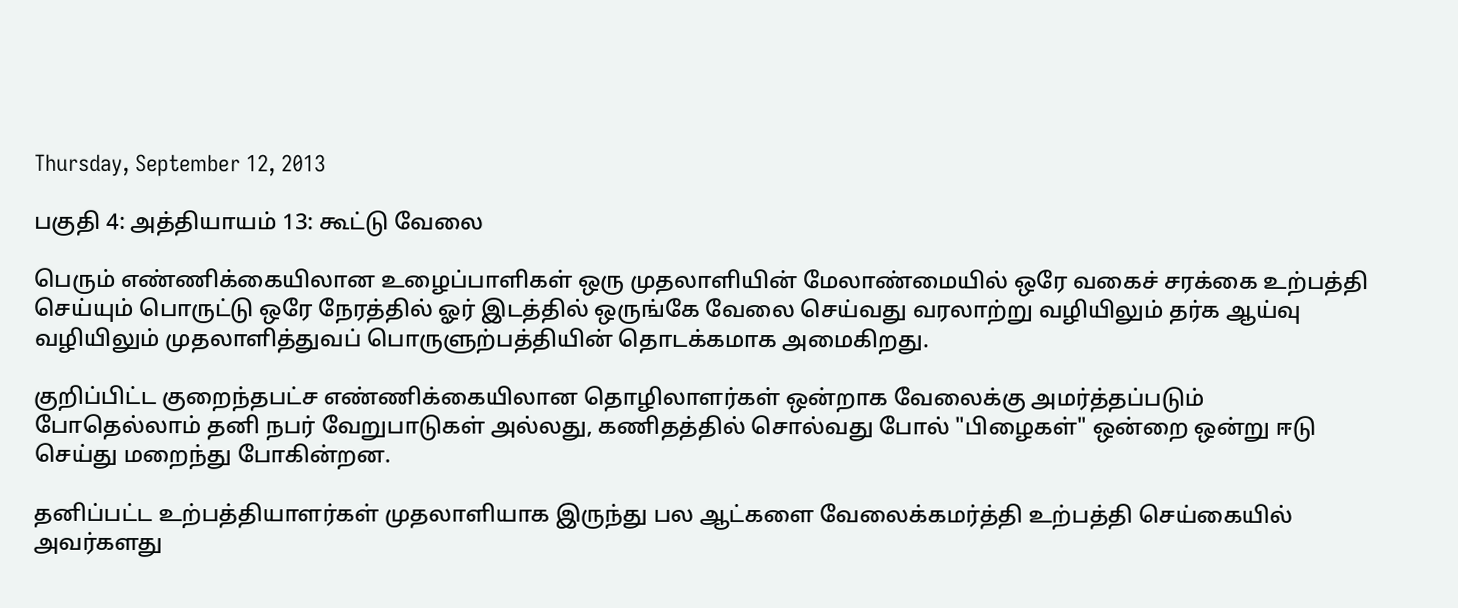Thursday, September 12, 2013

பகுதி 4: அத்தியாயம் 13: கூட்டு வேலை

பெரும் எண்ணிக்கையிலான உழைப்பாளிகள் ஒரு முதலாளியின் மேலாண்மையில் ஒரே வகைச் சரக்கை உற்பத்தி செய்யும் பொருட்டு ஒரே நேரத்தில் ஓர் இடத்தில் ஒருங்கே வேலை செய்வது வரலாற்று வழியிலும் தர்க ஆய்வு வழியிலும் முதலாளித்துவப் பொருளுற்பத்தியின் தொடக்கமாக அமைகிறது.

குறிப்பிட்ட குறைந்தபட்ச எண்ணிக்கையிலான தொழிலாளர்கள் ஒன்றாக வேலைக்கு அமர்த்தப்படும் போதெல்லாம் தனி நபர் வேறுபாடுகள் அல்லது, கணிதத்தில் சொல்வது போல் "பிழைகள்" ஒன்றை ஒன்று ஈடு செய்து மறைந்து போகின்றன.

தனிப்பட்ட உற்பத்தியாளர்கள் முதலாளியாக இருந்து பல ஆட்களை வேலைக்கமர்த்தி உற்பத்தி செய்கையில் அவர்களது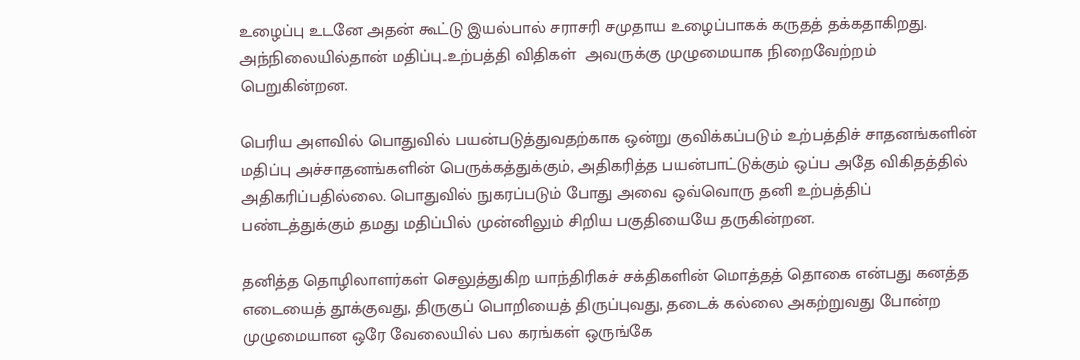உழைப்பு உடனே அதன் கூட்டு இயல்பால் சராசரி சமுதாய உழைப்பாகக் கருதத் தக்கதாகிறது. அந்நிலையில்தான் மதிப்பு..உற்பத்தி விதிகள்  அவருக்கு முழுமையாக நிறைவேற்றம் பெறுகின்றன.

பெரிய அளவில் பொதுவில் பயன்படுத்துவதற்காக ஒன்று குவிக்கப்படும் உற்பத்திச் சாதனங்களின் மதிப்பு அச்சாதனங்களின் பெருக்கத்துக்கும், அதிகரித்த பயன்பாட்டுக்கும் ஒப்ப அதே விகிதத்தில் அதிகரிப்பதில்லை. பொதுவில் நுகரப்படும் போது அவை ஒவ்வொரு தனி உற்பத்திப் பண்டத்துக்கும் தமது மதிப்பில் முன்னிலும் சிறிய பகுதியையே தருகின்றன.

தனித்த தொழிலாளர்கள் செலுத்துகிற யாந்திரிகச் சக்திகளின் மொத்தத் தொகை என்பது கனத்த எடையைத் தூக்குவது, திருகுப் பொறியைத் திருப்புவது, தடைக் கல்லை அகற்றுவது போன்ற முழுமையான ஒரே வேலையில் பல கரங்கள் ஒருங்கே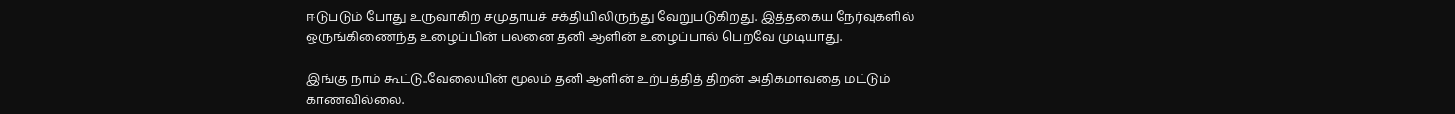ஈடுபடும் போது உருவாகிற சமுதாயச் சக்தியிலிருந்து வேறுபடுகிறது. இத்தகைய நேர்வுகளில் ஒருங்கிணைந்த உழைப்பின் பலனை தனி ஆளின் உழைப்பால் பெறவே முடியாது.

இங்கு நாம் கூட்டு..வேலையின் மூலம் தனி ஆளின் உற்பத்தித் திறன் அதிகமாவதை மட்டும் காணவில்லை.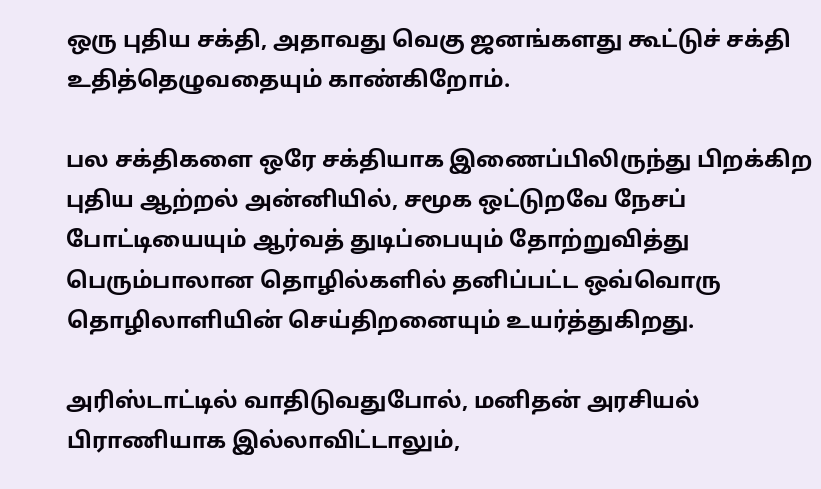ஒரு புதிய சக்தி, அதாவது வெகு ஜனங்களது கூட்டுச் சக்தி உதித்தெழுவதையும் காண்கிறோம்.

பல சக்திகளை ஒரே சக்தியாக இணைப்பிலிருந்து பிறக்கிற புதிய ஆற்றல் அன்னியில், சமூக ஒட்டுறவே நேசப் போட்டியையும் ஆர்வத் துடிப்பையும் தோற்றுவித்து பெரும்பாலான தொழில்களில் தனிப்பட்ட ஒவ்வொரு தொழிலாளியின் செய்திறனையும் உயர்த்துகிறது.

அரிஸ்டாட்டில் வாதிடுவதுபோல், மனிதன் அரசியல் பிராணியாக இல்லாவிட்டாலும்,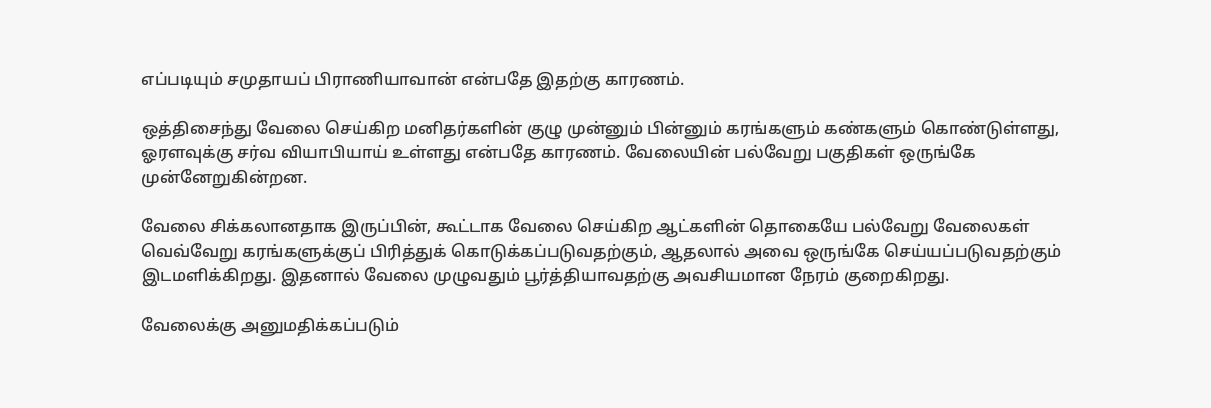எப்படியும் சமுதாயப் பிராணியாவான் என்பதே இதற்கு காரணம்.

ஒத்திசைந்து வேலை செய்கிற மனிதர்களின் குழு முன்னும் பின்னும் கரங்களும் கண்களும் கொண்டுள்ளது, ஓரளவுக்கு சர்வ வியாபியாய் உள்ளது என்பதே காரணம். வேலையின் பல்வேறு பகுதிகள் ஒருங்கே முன்னேறுகின்றன.

வேலை சிக்கலானதாக இருப்பின், கூட்டாக வேலை செய்கிற ஆட்களின் தொகையே பல்வேறு வேலைகள் வெவ்வேறு கரங்களுக்குப் பிரித்துக் கொடுக்கப்படுவதற்கும், ஆதலால் அவை ஒருங்கே செய்யப்படுவதற்கும் இடமளிக்கிறது. இதனால் வேலை முழுவதும் பூர்த்தியாவதற்கு அவசியமான நேரம் குறைகிறது.

வேலைக்கு அனுமதிக்கப்படும்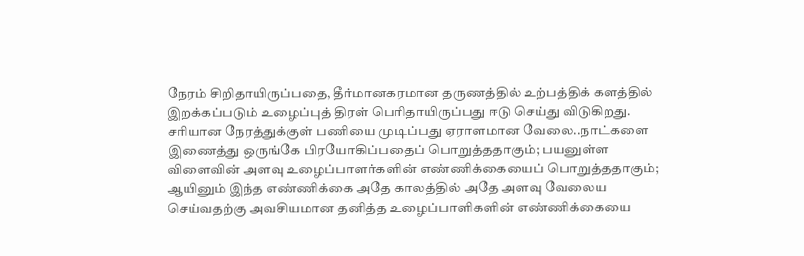நேரம் சிறிதாயிருப்பதை, தீர்மானகரமான தருணத்தில் உற்பத்திக் களத்தில் இறக்கப்படும் உழைப்புத் திரள் பெரிதாயிருப்பது ஈடு செய்து விடுகிறது. சரியான நேரத்துக்குள் பணியை முடிப்பது ஏராளமான வேலை..நாட்களை இணைத்து ஒருங்கே பிரயோகிப்பதைப் பொறுத்ததாகும்; பயனுள்ள விளைவின் அளவு உழைப்பாளர்களின் எண்ணிக்கையைப் பொறுத்ததாகும்; ஆயினும் இந்த எண்ணிக்கை அதே காலத்தில் அதே அளவு வேலைய செய்வதற்கு அவசியமான தனித்த உழைப்பாளிகளின் எண்ணிக்கையை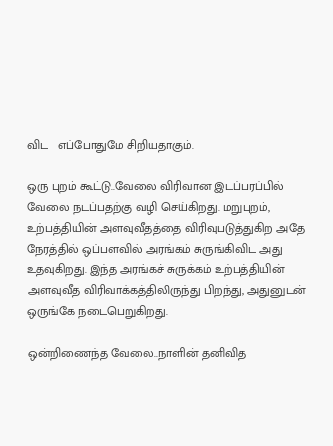விட‌   எப்போதுமே சிறியதாகும்.

ஒரு புறம் கூட்டு..வேலை விரிவான இடப்பரப்பில் வேலை நடப்பதற்கு வழி செய்கிறது. மறுபுறம், உற்பத்தியின் அளவுவீதத்தை விரிவுபடுத்துகிற அதே நேரத்தில் ஒப்பளவில் அரங்கம் சுருங்கிவிட அது உதவுகிறது. இந்த அரங்கச் சுருக்கம் உற்பத்தியின் அளவுவீத விரிவாக்கத்திலிருந்து பிறந்து, அதுனுடன் ஒருங்கே நடைபெறுகிறது.

ஒன்றிணைந்த வேலை..நாளின் தனிவித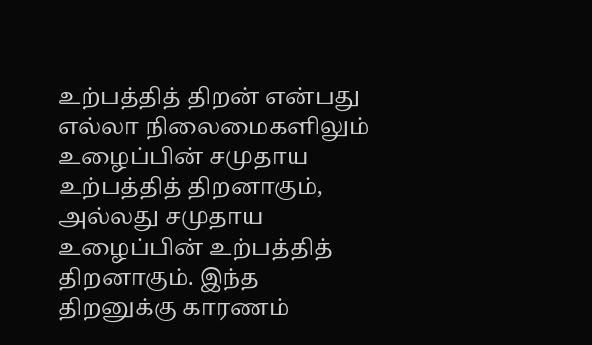உற்பத்தித் திறன் என்பது எல்லா நிலைமைகளிலும் உழைப்பின் சமுதாய உற்பத்தித் திறனாகும், அல்லது சமுதாய உழைப்பின் உற்பத்தித் திறனாகும். இந்த திறனுக்கு காரணம்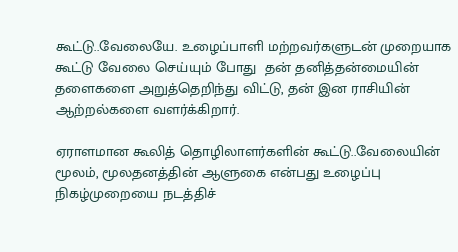கூட்டு..வேலையே. உழைப்பாளி மற்றவர்களுடன் முறையாக கூட்டு வேலை செய்யும் போது  தன் தனித்தன்மையின் தளைகளை அறுத்தெறிந்து விட்டு, தன் இன ராசியின் ஆற்றல்களை வளர்க்கிறார்.

ஏராளமான கூலித் தொழிலாளர்களின் கூட்டு..வேலையின் மூலம், மூலதனத்தின் ஆளுகை என்பது உழைப்பு நிகழ்முறையை நடத்திச்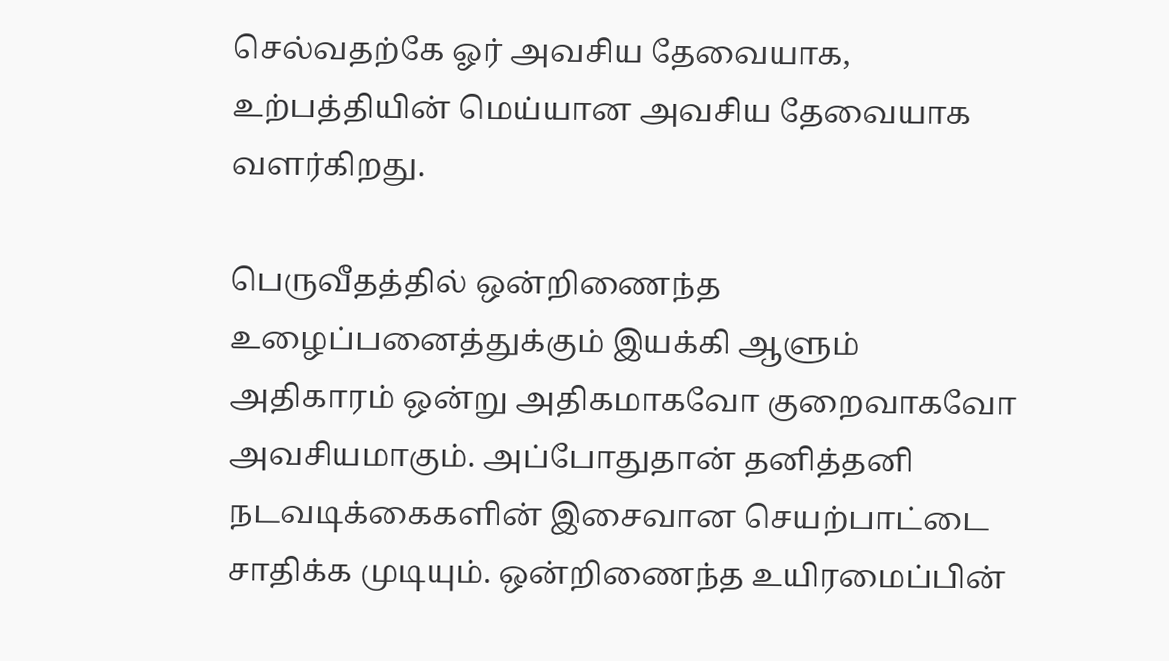செல்வதற்கே ஓர் அவசிய தேவையாக, உற்பத்தியின் மெய்யான அவசிய தேவையாக வளர்கிறது.

பெருவீதத்தில் ஒன்றிணைந்த உழைப்பனைத்துக்கும் இயக்கி ஆளும் அதிகாரம் ஒன்று அதிகமாகவோ குறைவாகவோ அவசியமாகும். அப்போதுதான் தனித்தனி நடவடிக்கைகளின் இசைவான செயற்பாட்டை சாதிக்க முடியும். ஒன்றிணைந்த உயிரமைப்பின்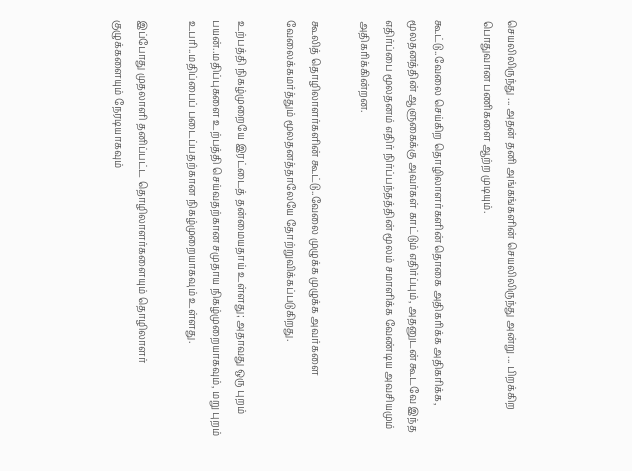செயலிலிருந்து ... அதன் தனி அங்கங்களின் செயலிலிருந்து அன்று ... பிறக்கிற பொதுவான பணிகளை ஆற்ற முடியும்.

கூட்டு..வேலை செய்கிற தொழிலாளர்களின் தொகை அதிகரிக்க அதிகரிக்க, மூலதனத்தின் ஆளுகைக்கு அவர்கள் காட்டும் எதிர்ப்பும், அதனுடன் கூடவே இந்த எதிர்ப்பை மூலதனம் எதிர் நிர்ப்பந்தத்தின் மூலம் சமாளிக்க வேண்டிய அவசியமும் அதிகரிக்கின்றன.

கூலித் தொழிலாளர்களின் கூட்டு..வேலை முழுக்க முழுக்க அவர்களை வேலைக்கமர்த்தும் மூலதனத்தாலேயே தோற்றுவிக்கப்படுகிறது.

உற்பத்தி நிகழ்முறையே இரட்டைத் தன்மையதாய் உள்ளது; அதாவது ஒரு புறம் பயன்..மதிப்புகளை உற்பத்தி செய்வதற்கான சமுதாய நிகழ்முறையாகவும், மறு புறம் உபரி..மதிப்பைப் படைப்பதற்கான நிகழ்முறையாகவும் உள்ளது.

இப்போது முதலாளி தனிப்பட்ட தொழிலாளர்களையும் தொழிலாளர் குழுக்களையும் நேரடியாகவும்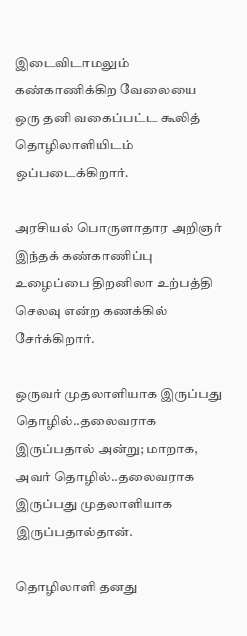இடைவிடாமலும் கண்காணிக்கிற வேலையை ஒரு தனி வகைப்பட்ட கூலித் தொழிலாளியிடம் ஒப்படைக்கிறார்.

அரசியல் பொருளாதார அறிஞர் இந்தக் கண்காணிப்பு உழைப்பை திறனிலா உற்பத்தி செலவு என்ற கணக்கில் சேர்க்கிறார்.

ஒருவர் முதலாளியாக இருப்பது தொழில்..தலைவராக இருப்பதால் அன்று; மாறாக, அவர் தொழில்..தலைவராக இருப்பது முதலாளியாக இருப்பதால்தான்.

தொழிலாளி தனது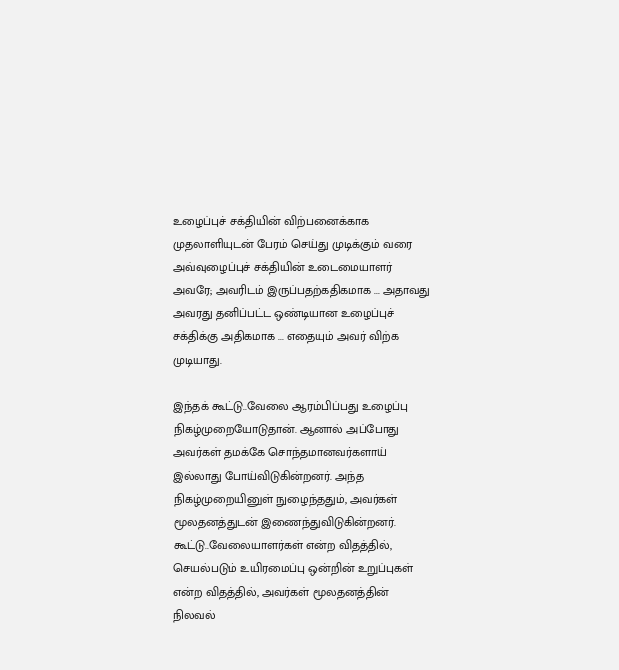உழைப்புச் சக்தியின் விற்பனைக்காக முதலாளியுடன் பேரம் செய்து முடிக்கும் வரை அவ்வுழைப்புச் சக்தியின் உடைமையாளர் அவரே; அவரிடம் இருப்பதற்கதிகமாக ... அதாவது அவரது தனிப்பட்ட ஒண்டியான உழைப்புச் சக்திக்கு அதிகமாக ... எதையும் அவர் விற்க முடியாது.

இந்தக் கூட்டு..வேலை ஆரம்பிப்பது உழைப்பு நிகழ்முறையோடுதான். ஆனால் அப்போது அவர்கள் தமக்கே சொந்தமானவர்களாய் இல்லாது போய்விடுகின்றனர். அந்த நிகழ்முறையினுள் நுழைந்ததும், அவர்கள் மூலதனத்துடன் இணைந்துவிடுகின்றனர். கூட்டு..வேலையாளர்கள் என்ற விதத்தில், செயல்படும் உயிரமைப்பு ஒன்றின் உறுப்புகள் என்ற விதத்தில், அவர்கள் மூலதனத்தின் நிலவல்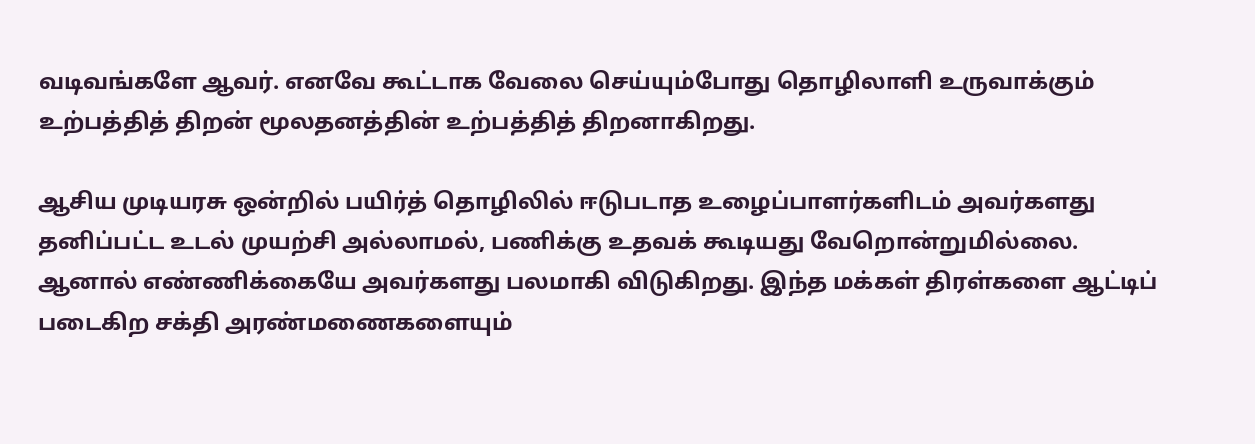வடிவங்களே ஆவர். எனவே கூட்டாக வேலை செய்யும்போது தொழிலாளி உருவாக்கும் உற்பத்தித் திறன் மூலதனத்தின் உற்பத்தித் திறனாகிறது.

ஆசிய முடியரசு ஒன்றில் பயிர்த் தொழிலில் ஈடுபடாத உழைப்பாளர்களிடம் அவர்களது தனிப்பட்ட உடல் முயற்சி அல்லாமல், பணிக்கு உதவக் கூடியது வேறொன்றுமில்லை. ஆனால் எண்ணிக்கையே அவர்களது பலமாகி விடுகிறது. இந்த மக்கள் திரள்களை ஆட்டிப் படைகிற சக்தி அரண்மணைகளையும்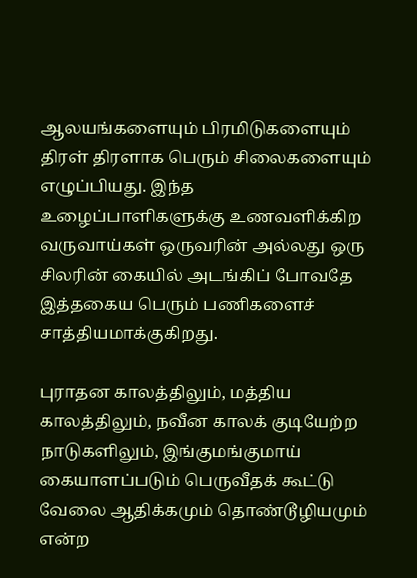ஆலயங்களையும் பிரமிடுகளையும் திரள் திரளாக பெரும் சிலைகளையும் எழுப்பியது. இந்த உழைப்பாளிகளுக்கு உணவளிக்கிற வருவாய்கள் ஒருவரின் அல்லது ஒரு சிலரின் கையில் அடங்கிப் போவதே இத்தகைய பெரும் பணிகளைச் சாத்தியமாக்குகிறது.

புராதன காலத்திலும், மத்திய காலத்திலும், நவீன காலக் குடியேற்ற நாடுகளிலும், இங்குமங்குமாய் கையாளப்படும் பெருவீதக் கூட்டு வேலை ஆதிக்கமும் தொண்டூழியமும் என்ற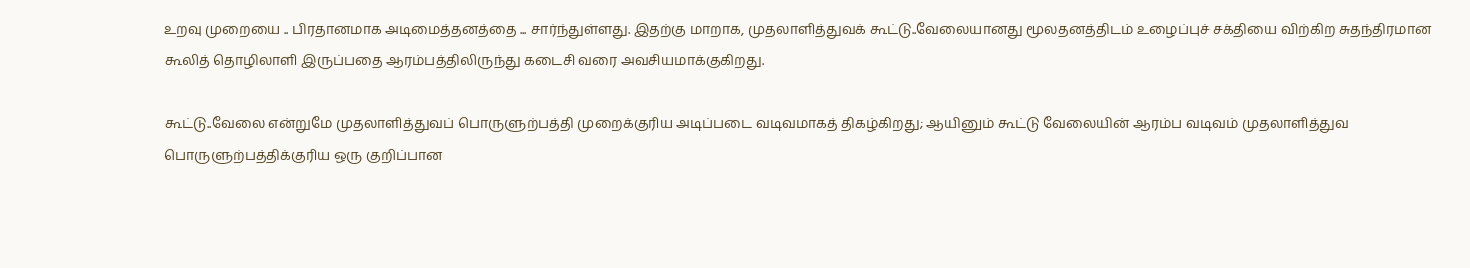உறவு முறையை .. பிரதானமாக அடிமைத்தனத்தை ... சார்ந்துள்ளது. இதற்கு மாறாக, முதலாளித்துவக் கூட்டு..வேலையானது மூலதனத்திடம் உழைப்புச் சக்தியை விற்கிற சுதந்திரமான கூலித் தொழிலாளி இருப்பதை ஆரம்பத்திலிருந்து கடைசி வரை அவசியமாக்குகிறது.

கூட்டு..வேலை என்றுமே முதலாளித்துவப் பொருளுற்பத்தி முறைக்குரிய அடிப்படை வடிவமாகத் திகழ்கிறது; ஆயினும் கூட்டு வேலையின் ஆரம்ப வடிவம் முதலாளித்துவ பொருளுற்பத்திக்குரிய ஒரு குறிப்பான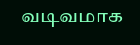வடிவமாக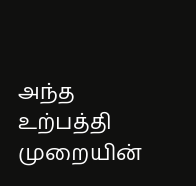அந்த உற்பத்தி முறையின்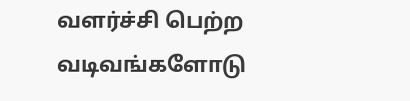வளர்ச்சி பெற்ற வடிவங்களோடு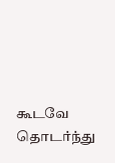கூடவே தொடர்ந்து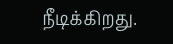நீடிக்கிறது.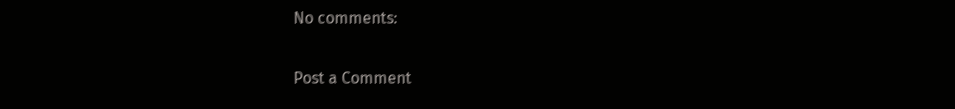No comments:

Post a Comment